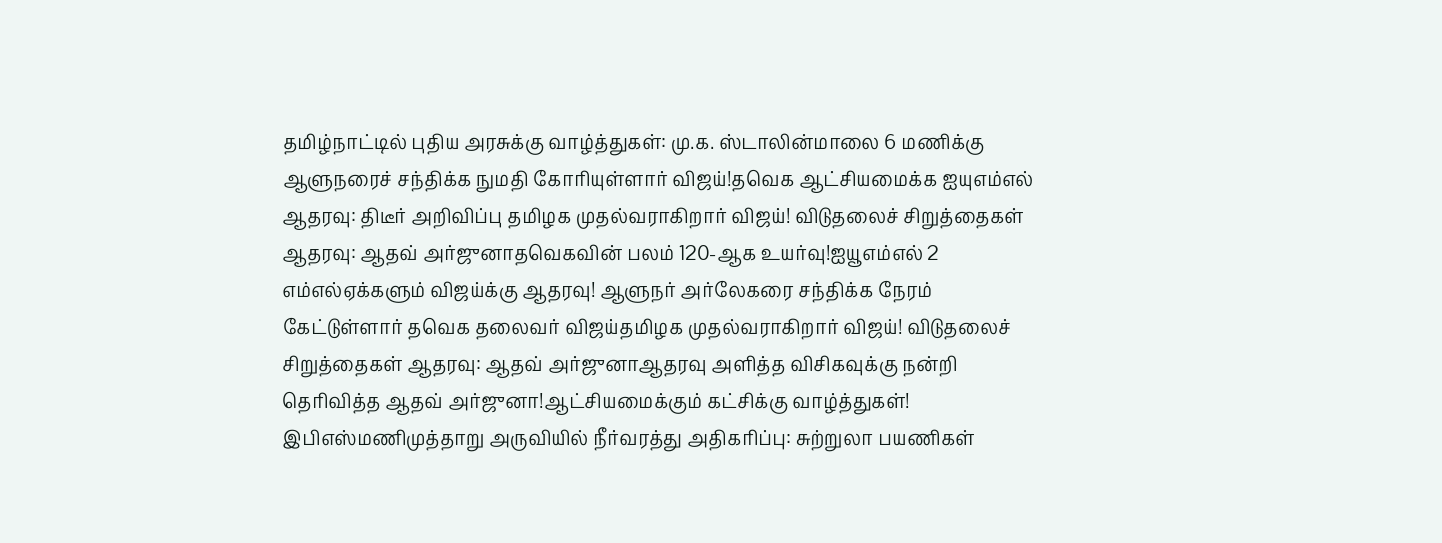தமிழ்நாட்டில் புதிய அரசுக்கு வாழ்த்துகள்: மு.க. ஸ்டாலின்மாலை 6 மணிக்கு ஆளுநரைச் சந்திக்க நுமதி கோரியுள்ளார் விஜய்!தவெக ஆட்சியமைக்க ஐயுஎம்எல் ஆதரவு: திடீர் அறிவிப்பு தமிழக முதல்வராகிறார் விஜய்! விடுதலைச் சிறுத்தைகள் ஆதரவு: ஆதவ் அர்ஜுனாதவெகவின் பலம் 120-ஆக உயர்வு!ஐயூஎம்எல் 2 எம்எல்ஏக்களும் விஜய்க்கு ஆதரவு! ஆளுநர் அர்லேகரை சந்திக்க நேரம் கேட்டுள்ளார் தவெக தலைவர் விஜய்தமிழக முதல்வராகிறார் விஜய்! விடுதலைச் சிறுத்தைகள் ஆதரவு: ஆதவ் அர்ஜுனாஆதரவு அளித்த விசிகவுக்கு நன்றி தெரிவித்த ஆதவ் அர்ஜுனா!ஆட்சியமைக்கும் கட்சிக்கு வாழ்த்துகள்! இபிஎஸ்மணிமுத்தாறு அருவியில் நீர்வரத்து அதிகரிப்பு: சுற்றுலா பயணிகள்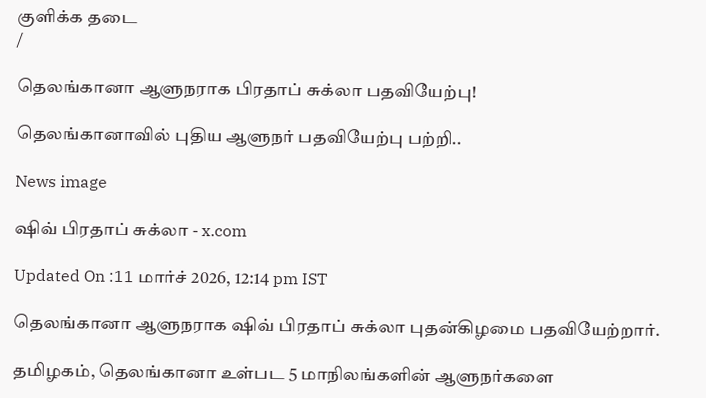குளிக்க தடை
/

தெலங்கானா ஆளுநராக பிரதாப் சுக்லா பதவியேற்பு!

தெலங்கானாவில் புதிய ஆளுநர் பதவியேற்பு பற்றி..

News image

ஷிவ் பிரதாப் சுக்லா - x.com

Updated On :11 மார்ச் 2026, 12:14 pm IST

தெலங்கானா ஆளுநராக ஷிவ் பிரதாப் சுக்லா புதன்கிழமை பதவியேற்றார்.

தமிழகம், தெலங்கானா உள்பட 5 மாநிலங்களின் ஆளுநர்களை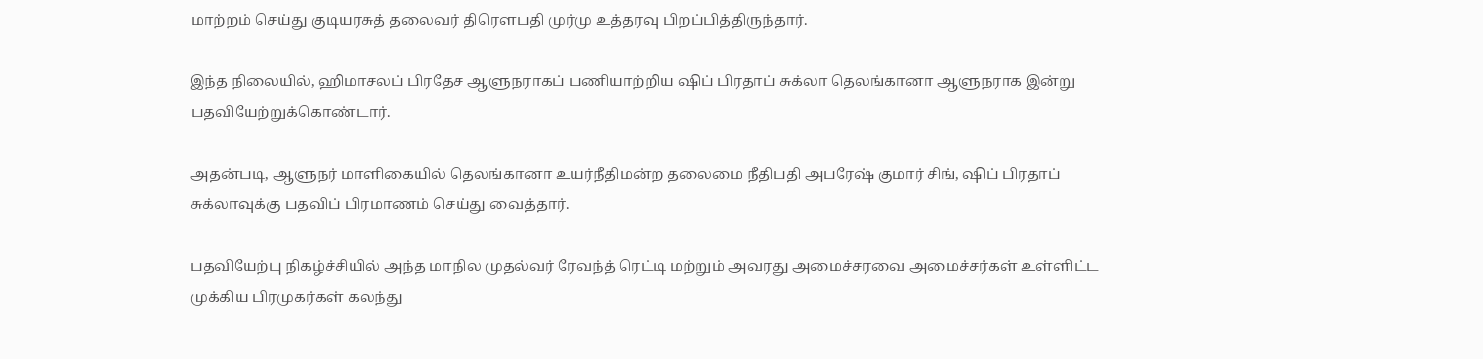மாற்றம் செய்து குடியரசுத் தலைவர் திரெளபதி முர்மு உத்தரவு பிறப்பித்திருந்தார்.

இந்த நிலையில், ஹிமாசலப் பிரதேச ஆளுநராகப் பணியாற்றிய ஷிப் பிரதாப் சுக்லா தெலங்கானா ஆளுநராக இன்று பதவியேற்றுக்கொண்டார்.

அதன்படி, ஆளுநர் மாளிகையில் தெலங்கானா உயர்நீதிமன்ற தலைமை நீதிபதி அபரேஷ் குமார் சிங், ஷிப் பிரதாப் சுக்லாவுக்கு பதவிப் பிரமாணம் செய்து வைத்தார்.

பதவியேற்பு நிகழ்ச்சியில் அந்த மாநில முதல்வர் ரேவந்த் ரெட்டி மற்றும் அவரது அமைச்சரவை அமைச்சர்கள் உள்ளிட்ட முக்கிய பிரமுகர்கள் கலந்து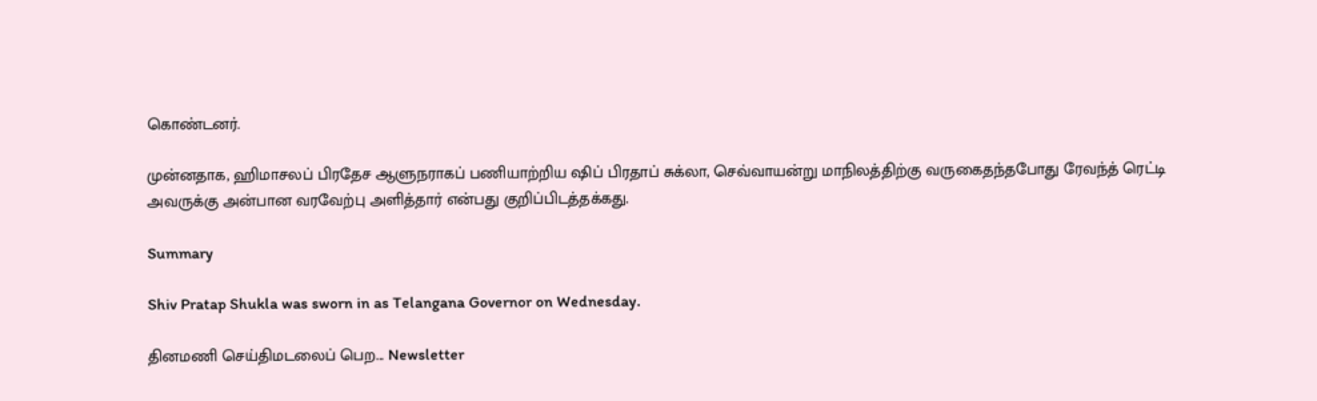கொண்டனர்.

முன்னதாக, ஹிமாசலப் பிரதேச ஆளுநராகப் பணியாற்றிய ஷிப் பிரதாப் சுக்லா, செவ்வாயன்று மாநிலத்திற்கு வருகைதந்தபோது ரேவந்த் ரெட்டி அவருக்கு அன்பான வரவேற்பு அளித்தார் என்பது குறிப்பிடத்தக்கது.

Summary

Shiv Pratap Shukla was sworn in as Telangana Governor on Wednesday.

தினமணி செய்திமடலைப் பெற... Newsletter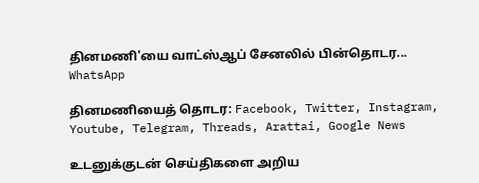தினமணி'யை வாட்ஸ்ஆப் சேனலில் பின்தொடர... WhatsApp

தினமணியைத் தொடர: Facebook, Twitter, Instagram, Youtube, Telegram, Threads, Arattai, Google News

உடனுக்குடன் செய்திகளை அறிய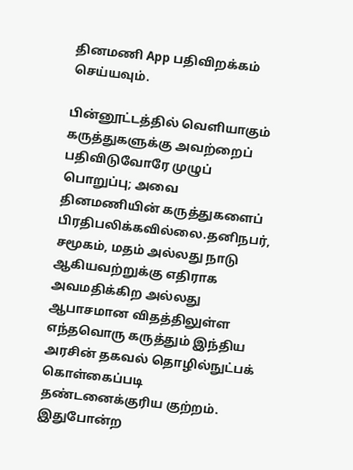தினமணி App பதிவிறக்கம் செய்யவும்.

பின்னூட்டத்தில் வெளியாகும் கருத்துகளுக்கு அவற்றைப் பதிவிடுவோரே முழுப் பொறுப்பு; அவை தினமணியின் கருத்துகளைப் பிரதிபலிக்கவில்லை.தனிநபர், சமூகம், மதம் அல்லது நாடு ஆகியவற்றுக்கு எதிராக அவமதிக்கிற அல்லது ஆபாசமான விதத்திலுள்ள எந்தவொரு கருத்தும் இந்திய அரசின் தகவல் தொழில்நுட்பக் கொள்கைப்படி தண்டனைக்குரிய குற்றம். இதுபோன்ற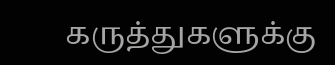கருத்துகளுக்கு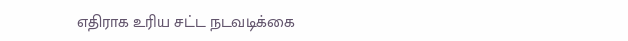எதிராக உரிய சட்ட நடவடிக்கை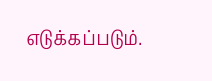எடுக்கப்படும்.